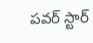పవర్ స్టార్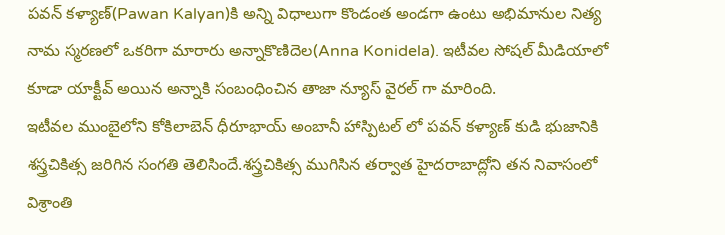పవన్ కళ్యాణ్(Pawan Kalyan)కి అన్ని విధాలుగా కొండంత అండగా ఉంటు అభిమానుల నిత్య నామ స్మరణలో ఒకరిగా మారారు అన్నాకొణిదెల(Anna Konidela). ఇటీవల సోషల్ మీడియాలో కూడా యాక్టీవ్ అయిన అన్నాకి సంబంధించిన తాజా న్యూస్ వైరల్ గా మారింది.
ఇటీవల ముంబైలోని కోకిలాబెన్ ధీరూభాయ్ అంబానీ హాస్పిటల్ లో పవన్ కళ్యాణ్ కుడి భుజానికి శస్త్రచికిత్స జరిగిన సంగతి తెలిసిందే.శస్త్రచికిత్స ముగిసిన తర్వాత హైదరాబాద్లోని తన నివాసంలో విశ్రాంతి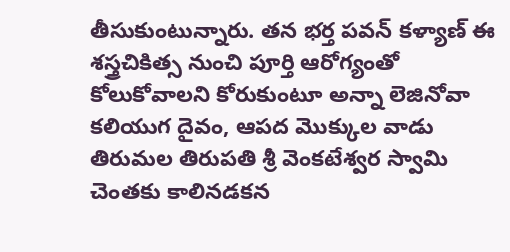తీసుకుంటున్నారు. తన భర్త పవన్ కళ్యాణ్ ఈ శస్త్రచికిత్స నుంచి పూర్తి ఆరోగ్యంతో కోలుకోవాలని కోరుకుంటూ అన్నా లెజినోవా కలియుగ దైవం, ఆపద మొక్కుల వాడు తిరుమల తిరుపతి శ్రీ వెంకటేశ్వర స్వామి చెంతకు కాలినడకన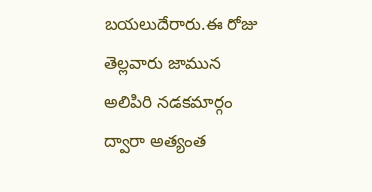బయలుదేరారు.ఈ రోజు తెల్లవారు జామున అలిపిరి నడకమార్గం ద్వారా అత్యంత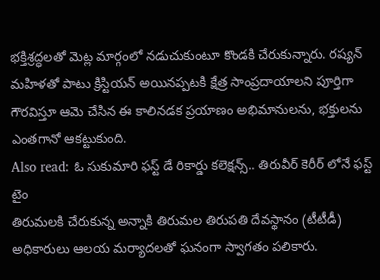భక్తిశ్రద్ధలతో మెట్ల మార్గంలో నడుచుకుంటూ కొండకి చేరుకున్నారు. రష్యన్ మహిళతో పాటు క్రిస్టియన్ అయినప్పటకి క్షేత్ర సాంప్రదాయాలని పూర్తిగా గౌరవిస్తూ ఆమె చేసిన ఈ కాలినడక ప్రయాణం అభిమానులను, భక్తులను ఎంతగానో ఆకట్టుకుంది.
Also read: ఓ సుకుమారి ఫస్ట్ డే రికార్డు కలెక్షన్స్.. తిరువీర్ కెరీర్ లోనే ఫస్ట్ టైం
తిరుమలకి చేరుకున్న అన్నాకి తిరుమల తిరుపతి దేవస్థానం (టీటీడీ) అధికారులు ఆలయ మర్యాదలతో ఘనంగా స్వాగతం పలికారు.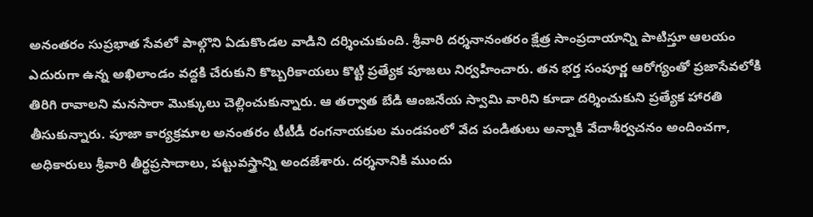అనంతరం సుప్రభాత సేవలో పాల్గొని ఏడుకొండల వాడిని దర్శించుకుంది. శ్రీవారి దర్శనానంతరం క్షేత్ర సాంప్రదాయాన్ని పాటిస్తూ ఆలయం ఎదురుగా ఉన్న అఖిలాండం వద్దకి చేరుకుని కొబ్బరికాయలు కొట్టి ప్రత్యేక పూజలు నిర్వహించారు. తన భర్త సంపూర్ణ ఆరోగ్యంతో ప్రజాసేవలోకి తిరిగి రావాలని మనసారా మొక్కులు చెల్లించుకున్నారు. ఆ తర్వాత బేడి ఆంజనేయ స్వామి వారిని కూడా దర్శించుకుని ప్రత్యేక హారతి తీసుకున్నారు. పూజా కార్యక్రమాల అనంతరం టీటీడీ రంగనాయకుల మండపంలో వేద పండితులు అన్నాకి వేదాశీర్వచనం అందించగా, అధికారులు శ్రీవారి తీర్థప్రసాదాలు, పట్టువస్త్రాన్ని అందజేశారు. దర్శనానికి ముందు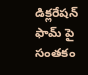డిక్లరేషన్ ఫామ్ పై సంతకం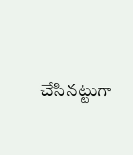చేసినట్టుగా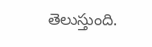తెలుస్తుంది.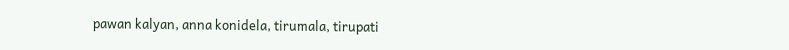pawan kalyan, anna konidela, tirumala, tirupati